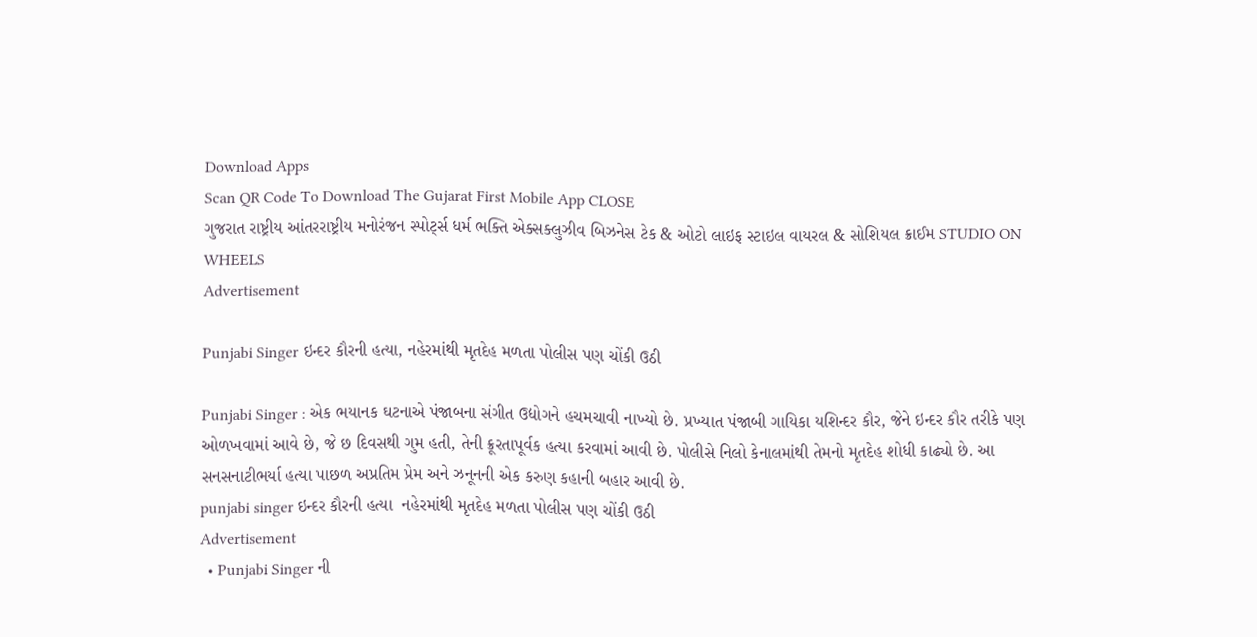Download Apps
Scan QR Code To Download The Gujarat First Mobile App CLOSE
ગુજરાત રાષ્ટ્રીય આંતરરાષ્ટ્રીય મનોરંજન સ્પોર્ટ્સ ધર્મ ભક્તિ એક્સક્લુઝીવ બિઝનેસ ટેક & ઓટો લાઇફ સ્ટાઇલ વાયરલ & સોશિયલ ક્રાઈમ STUDIO ON WHEELS
Advertisement

Punjabi Singer ઇન્દર કૌરની હત્યા, નહેરમાંથી મૃતદેહ મળતા પોલીસ પણ ચોંકી ઉઠી

Punjabi Singer : એક ભયાનક ઘટનાએ પંજાબના સંગીત ઉદ્યોગને હચમચાવી નાખ્યો છે. પ્રખ્યાત પંજાબી ગાયિકા યશિન્દર કૌર, જેને ઇન્દર કૌર તરીકે પણ ઓળખવામાં આવે છે, જે છ દિવસથી ગુમ હતી, તેની ક્રૂરતાપૂર્વક હત્યા કરવામાં આવી છે. પોલીસે નિલો કેનાલમાંથી તેમનો મૃતદેહ શોધી કાઢ્યો છે. આ સનસનાટીભર્યા હત્યા પાછળ અપ્રતિમ પ્રેમ અને ઝનૂનની એક કરુણ કહાની બહાર આવી છે.
punjabi singer ઇન્દર કૌરની હત્યા  નહેરમાંથી મૃતદેહ મળતા પોલીસ પણ ચોંકી ઉઠી
Advertisement
  • Punjabi Singer ની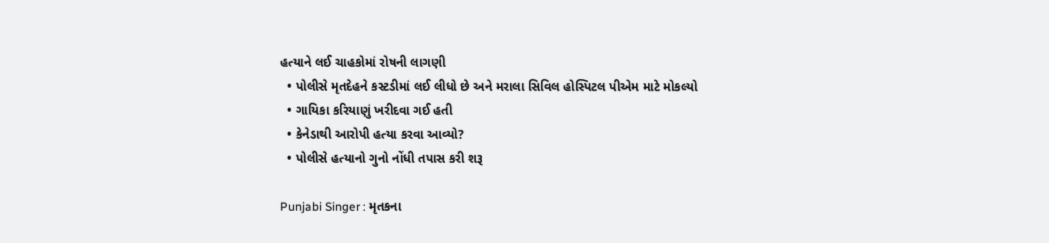હત્યાને લઈ ચાહકોમાં રોષની લાગણી
  • પોલીસે મૃતદેહને કસ્ટડીમાં લઈ લીધો છે અને મરાલા સિવિલ હોસ્પિટલ પીએમ માટે મોકલ્યો
  • ગાયિકા કરિયાણું ખરીદવા ગઈ હતી
  • કેનેડાથી આરોપી હત્યા કરવા આવ્યો?
  • પોલીસે હત્યાનો ગુનો નોંધી તપાસ કરી શરૂ

Punjabi Singer : મૃતકના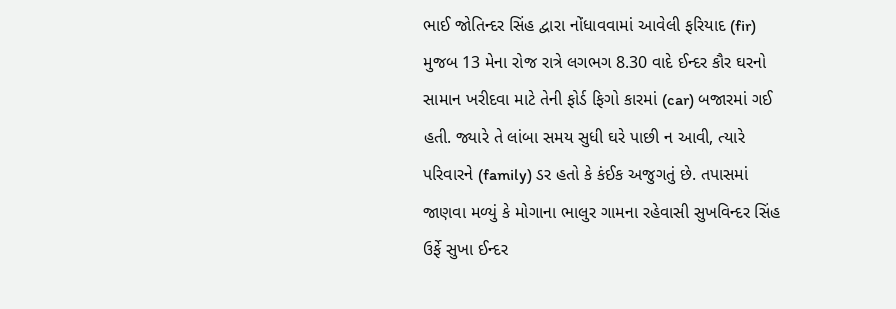ભાઈ જોતિન્દર સિંહ દ્વારા નોંધાવવામાં આવેલી ફરિયાદ (fir) મુજબ 13 મેના રોજ રાત્રે લગભગ 8.30 વાદે ઈન્દર કૌર ઘરનો સામાન ખરીદવા માટે તેની ફોર્ડ ફિગો કારમાં (car) બજારમાં ગઈ હતી. જ્યારે તે લાંબા સમય સુધી ઘરે પાછી ન આવી, ત્યારે પરિવારને (family) ડર હતો કે કંઈક અજુગતું છે. તપાસમાં જાણવા મળ્યું કે મોગાના ભાલુર ગામના રહેવાસી સુખવિન્દર સિંહ ઉર્ફે સુખા ઈન્દર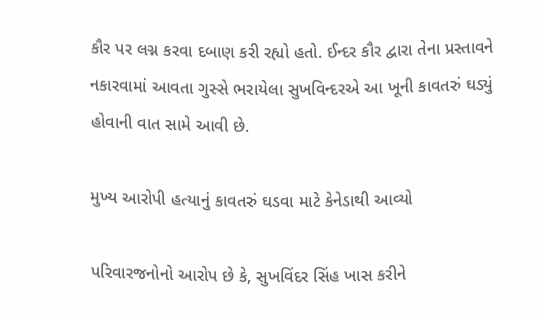કૌર પર લગ્ન કરવા દબાણ કરી રહ્યો હતો. ઈન્દર કૌર દ્વારા તેના પ્રસ્તાવને નકારવામાં આવતા ગુસ્સે ભરાયેલા સુખવિન્દરએ આ ખૂની કાવતરું ઘડ્યું હોવાની વાત સામે આવી છે.

મુખ્ય આરોપી હત્યાનું કાવતરું ઘડવા માટે કેનેડાથી આવ્યો

પરિવારજનોનો આરોપ છે કે, સુખવિંદર સિંહ ખાસ કરીને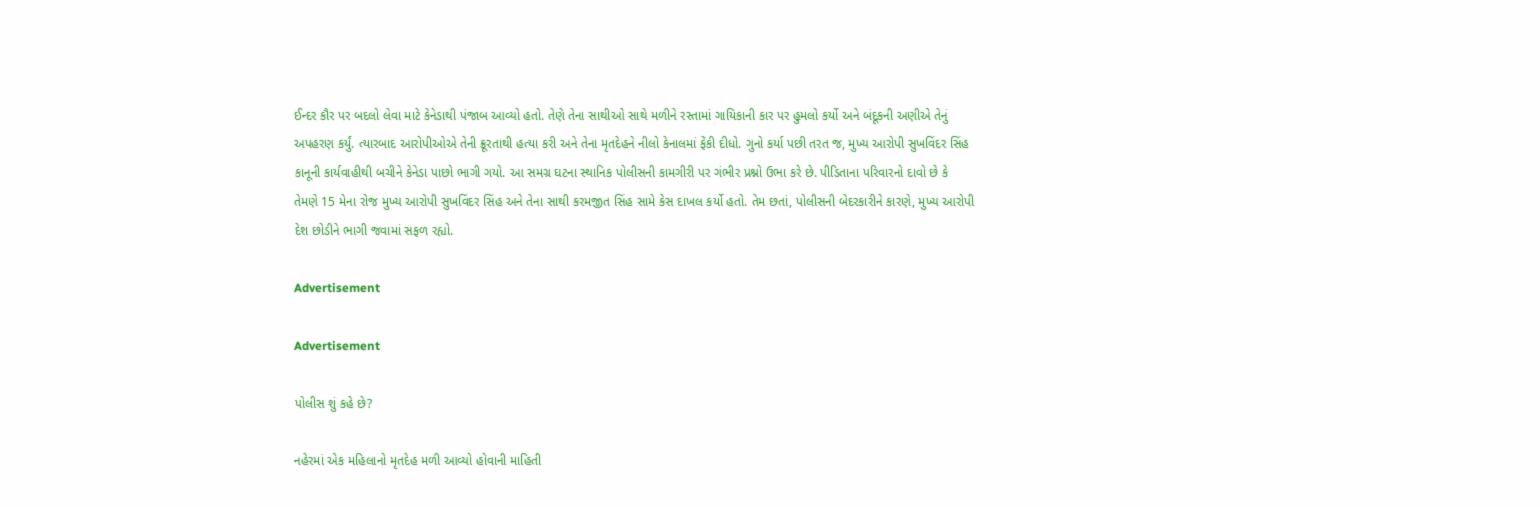ઈન્દર કૌર પર બદલો લેવા માટે કેનેડાથી પંજાબ આવ્યો હતો. તેણે તેના સાથીઓ સાથે મળીને રસ્તામાં ગાયિકાની કાર પર હુમલો કર્યો અને બંદૂકની અણીએ તેનું અપહરણ કર્યું. ત્યારબાદ આરોપીઓએ તેની ક્રૂરતાથી હત્યા કરી અને તેના મૃતદેહને નીલો કેનાલમાં ફેંકી દીધો. ગુનો કર્યા પછી તરત જ, મુખ્ય આરોપી સુખવિંદર સિંહ કાનૂની કાર્યવાહીથી બચીને કેનેડા પાછો ભાગી ગયો. આ સમગ્ર ઘટના સ્થાનિક પોલીસની કામગીરી પર ગંભીર પ્રશ્નો ઉભા કરે છે. પીડિતાના પરિવારનો દાવો છે કે તેમણે 15 મેના રોજ મુખ્ય આરોપી સુખવિંદર સિંહ અને તેના સાથી કરમજીત સિંહ સામે કેસ દાખલ કર્યો હતો. તેમ છતાં, પોલીસની બેદરકારીને કારણે, મુખ્ય આરોપી દેશ છોડીને ભાગી જવામાં સફળ રહ્યો.

Advertisement

Advertisement

પોલીસ શું કહે છે?

નહેરમાં એક મહિલાનો મૃતદેહ મળી આવ્યો હોવાની માહિતી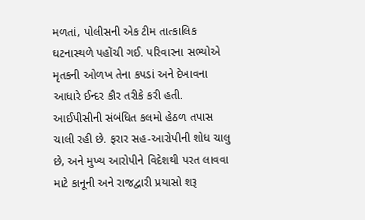મળતાં, પોલીસની એક ટીમ તાત્કાલિક ઘટનાસ્થળે પહોંચી ગઈ. પરિવારના સભ્યોએ મૃતકની ઓળખ તેના કપડાં અને દેખાવના આધારે ઈન્દર કૌર તરીકે કરી હતી. આઈપીસીની સંબંધિત કલમો હેઠળ તપાસ ચાલી રહી છે. ફરાર સહ-આરોપીની શોધ ચાલુ છે, અને મુખ્ય આરોપીને વિદેશથી પરત લાવવા માટે કાનૂની અને રાજદ્વારી પ્રયાસો શરૂ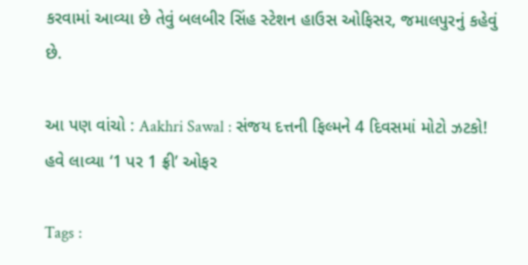કરવામાં આવ્યા છે તેવું બલબીર સિંહ સ્ટેશન હાઉસ ઓફિસર, જમાલપુરનું કહેવું છે.

આ પણ વાંચો : Aakhri Sawal : સંજય દત્તની ફિલ્મને 4 દિવસમાં મોટો ઝટકો! હવે લાવ્યા ‘1 પર 1 ફ્રી’ ઓફર

Tags :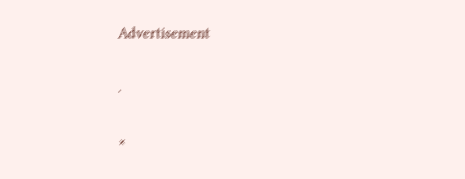Advertisement

.

×